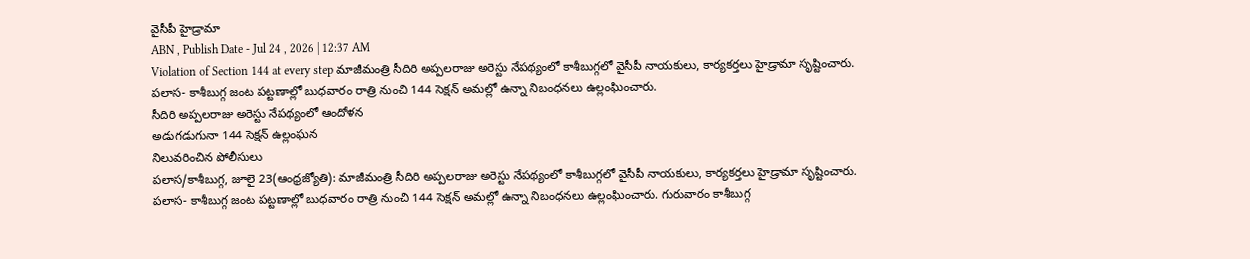వైసీపీ హైడ్రామా
ABN , Publish Date - Jul 24 , 2026 | 12:37 AM
Violation of Section 144 at every step మాజీమంత్రి సీదిరి అప్పలరాజు అరెస్టు నేపథ్యంలో కాశీబుగ్గలో వైసీపీ నాయకులు, కార్యకర్తలు హైడ్రామా సృష్టించారు. పలాస- కాశీబుగ్గ జంట పట్టణాల్లో బుధవారం రాత్రి నుంచి 144 సెక్షన్ అమల్లో ఉన్నా నిబంధనలు ఉల్లంఘించారు.
సీదిరి అప్పలరాజు అరెస్టు నేపథ్యంలో ఆందోళన
అడుగడుగునా 144 సెక్షన్ ఉల్లంఘన
నిలువరించిన పోలీసులు
పలాస/కాశీబుగ్గ, జూలై 23(ఆంధ్రజ్యోతి): మాజీమంత్రి సీదిరి అప్పలరాజు అరెస్టు నేపథ్యంలో కాశీబుగ్గలో వైసీపీ నాయకులు, కార్యకర్తలు హైడ్రామా సృష్టించారు. పలాస- కాశీబుగ్గ జంట పట్టణాల్లో బుధవారం రాత్రి నుంచి 144 సెక్షన్ అమల్లో ఉన్నా నిబంధనలు ఉల్లంఘించారు. గురువారం కాశీబుగ్గ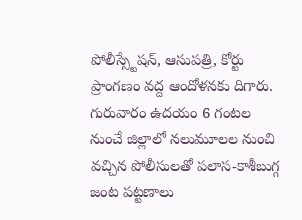పోలీస్స్టేషన్, ఆసుపత్రి, కోర్టు ప్రాంగణం వద్ద ఆందోళనకు దిగారు.
గురువారం ఉదయం 6 గంటల నుంచే జిల్లాలో నలుమూలల నుంచి వచ్చిన పోలీసులతో పలాస-కాశీబుగ్గ జంట పట్టణాలు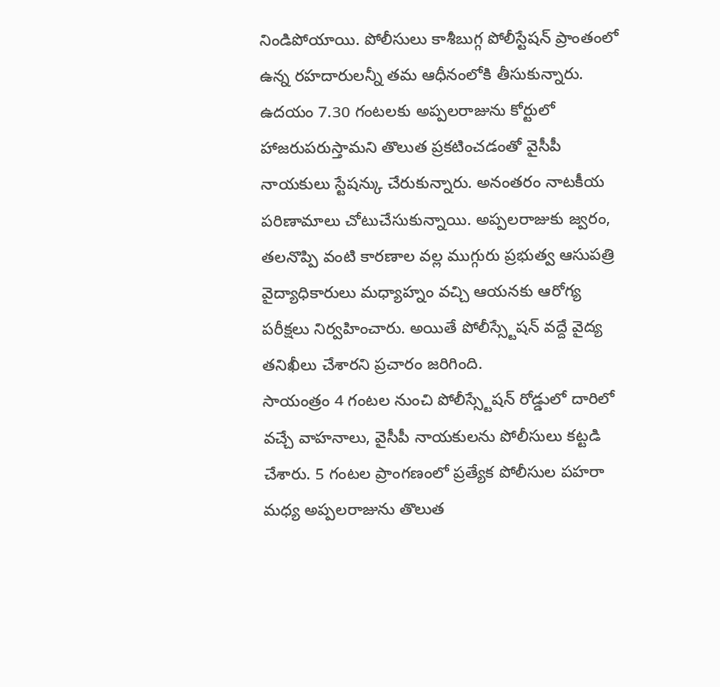నిండిపోయాయి. పోలీసులు కాశీబుగ్గ పోలీస్టేషన్ ప్రాంతంలో ఉన్న రహదారులన్నీ తమ ఆధీనంలోకి తీసుకున్నారు. ఉదయం 7.30 గంటలకు అప్పలరాజును కోర్టులో హాజరుపరుస్తామని తొలుత ప్రకటించడంతో వైసీపీ నాయకులు స్టేషన్కు చేరుకున్నారు. అనంతరం నాటకీయ పరిణామాలు చోటుచేసుకున్నాయి. అప్పలరాజుకు జ్వరం, తలనొప్పి వంటి కారణాల వల్ల ముగ్గురు ప్రభుత్వ ఆసుపత్రి వైద్యాధికారులు మధ్యాహ్నం వచ్చి ఆయనకు ఆరోగ్య పరీక్షలు నిర్వహించారు. అయితే పోలీస్స్టేషన్ వద్దే వైద్య తనిఖీలు చేశారని ప్రచారం జరిగింది.
సాయంత్రం 4 గంటల నుంచి పోలీస్స్టేషన్ రోడ్డులో దారిలో వచ్చే వాహనాలు, వైసీపీ నాయకులను పోలీసులు కట్టడి చేశారు. 5 గంటల ప్రాంగణంలో ప్రత్యేక పోలీసుల పహరా మధ్య అప్పలరాజును తొలుత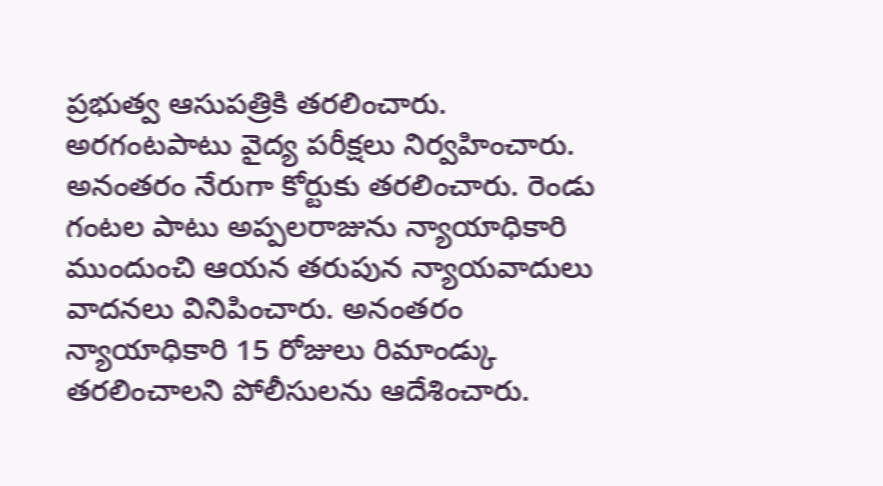ప్రభుత్వ ఆసుపత్రికి తరలించారు. అరగంటపాటు వైద్య పరీక్షలు నిర్వహించారు. అనంతరం నేరుగా కోర్టుకు తరలించారు. రెండు గంటల పాటు అప్పలరాజును న్యాయాధికారి ముందుంచి ఆయన తరుపున న్యాయవాదులు వాదనలు వినిపించారు. అనంతరం న్యాయాధికారి 15 రోజులు రిమాండ్కు తరలించాలని పోలీసులను ఆదేశించారు.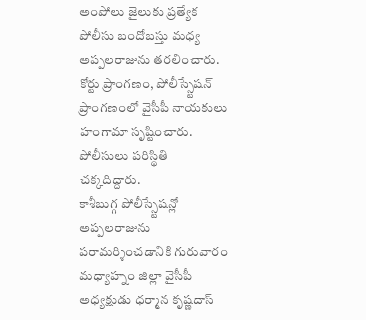అంపోలు జైలుకు ప్రత్యేక పోలీసు బందోబస్తు మధ్య అప్పలరాజును తరలించారు. కోర్టు ప్రాంగణం, పోలీస్స్టేషన్ ప్రాంగణంలో వైసీపీ నాయకులు హంగామా సృష్టించారు. పోలీసులు పరిస్థితి చక్కదిద్దారు.
కాశీబుగ్గ పోలీస్స్టేషన్లో అప్పలరాజును పరామర్శించడానికి గురువారం మధ్యాహ్నం జిల్లా వైసీపీ అధ్యక్షుడు ధర్మాన కృష్ణదాస్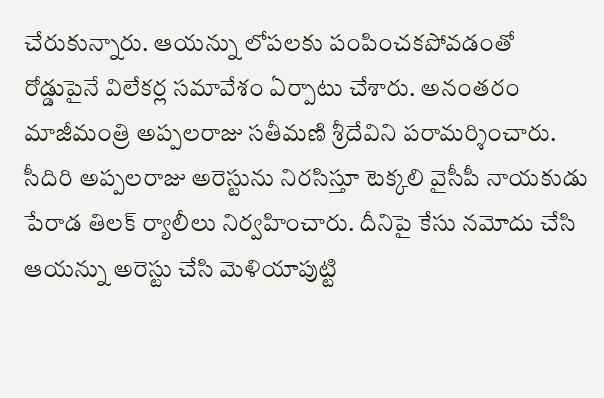చేరుకున్నారు. ఆయన్ను లోపలకు పంపించకపోవడంతో రోడ్డుపైనే విలేకర్ల సమావేశం ఏర్పాటు చేశారు. అనంతరం మాజీమంత్రి అప్పలరాజు సతీమణి శ్రీదేవిని పరామర్శించారు.
సీదిరి అప్పలరాజు అరెస్టును నిరసిస్తూ టెక్కలి వైసీపీ నాయకుడు పేరాడ తిలక్ ర్యాలీలు నిర్వహించారు. దీనిపై కేసు నమోదు చేసి ఆయన్ను అరెస్టు చేసి మెళియాపుట్టి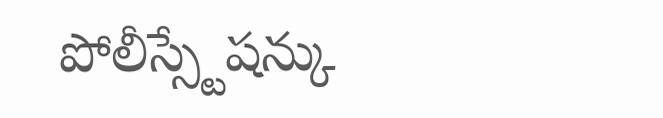పోలీస్స్టేషన్కు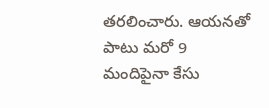తరలించారు. ఆయనతో పాటు మరో 9 మందిపైనా కేసు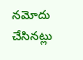నమోదు చేసినట్లు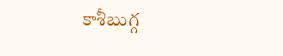కాశీబుగ్గ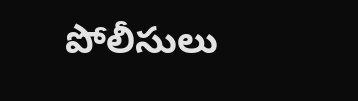పోలీసులు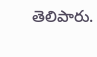తెలిపారు.